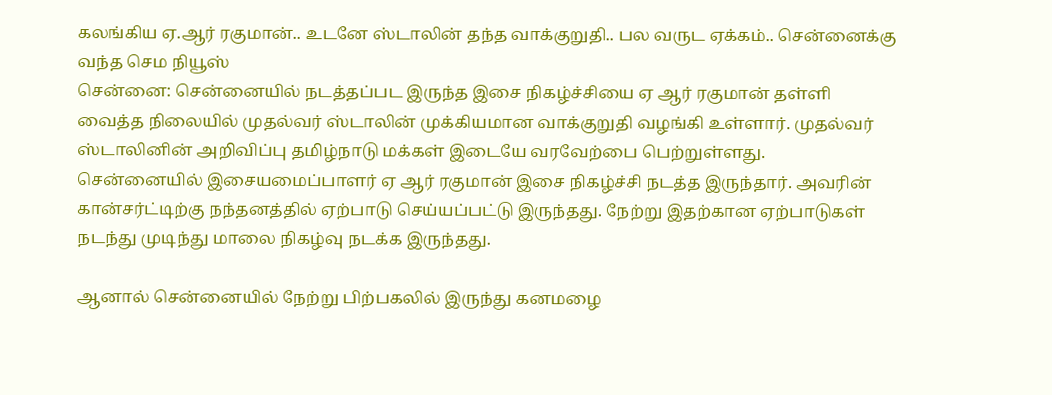கலங்கிய ஏ.ஆர் ரகுமான்.. உடனே ஸ்டாலின் தந்த வாக்குறுதி.. பல வருட ஏக்கம்.. சென்னைக்கு வந்த செம நியூஸ்
சென்னை: சென்னையில் நடத்தப்பட இருந்த இசை நிகழ்ச்சியை ஏ ஆர் ரகுமான் தள்ளி வைத்த நிலையில் முதல்வர் ஸ்டாலின் முக்கியமான வாக்குறுதி வழங்கி உள்ளார். முதல்வர் ஸ்டாலினின் அறிவிப்பு தமிழ்நாடு மக்கள் இடையே வரவேற்பை பெற்றுள்ளது.
சென்னையில் இசையமைப்பாளர் ஏ ஆர் ரகுமான் இசை நிகழ்ச்சி நடத்த இருந்தார். அவரின் கான்சர்ட்டிற்கு நந்தனத்தில் ஏற்பாடு செய்யப்பட்டு இருந்தது. நேற்று இதற்கான ஏற்பாடுகள் நடந்து முடிந்து மாலை நிகழ்வு நடக்க இருந்தது.

ஆனால் சென்னையில் நேற்று பிற்பகலில் இருந்து கனமழை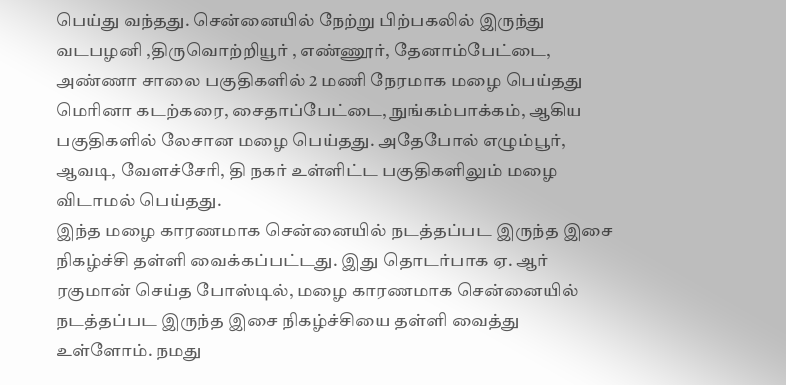பெய்து வந்தது. சென்னையில் நேற்று பிற்பகலில் இருந்து வடபழனி ,திருவொற்றியூர் , எண்ணூர், தேனாம்பேட்டை, அண்ணா சாலை பகுதிகளில் 2 மணி நேரமாக மழை பெய்தது மெரினா கடற்கரை, சைதாப்பேட்டை, நுங்கம்பாக்கம், ஆகிய பகுதிகளில் லேசான மழை பெய்தது. அதேபோல் எழும்பூர், ஆவடி, வேளச்சேரி, தி நகர் உள்ளிட்ட பகுதிகளிலும் மழை விடாமல் பெய்தது.
இந்த மழை காரணமாக சென்னையில் நடத்தப்பட இருந்த இசை நிகழ்ச்சி தள்ளி வைக்கப்பட்டது. இது தொடர்பாக ஏ. ஆர் ரகுமான் செய்த போஸ்டில், மழை காரணமாக சென்னையில் நடத்தப்பட இருந்த இசை நிகழ்ச்சியை தள்ளி வைத்து உள்ளோம். நமது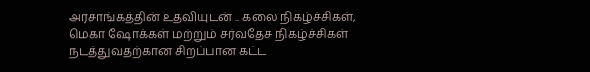அரசாங்கத்தின் உதவியுடன் .. கலை நிகழ்ச்சிகள், மெகா ஷோக்கள் மற்றும் சர்வதேச நிகழ்ச்சிகள் நடத்துவதற்கான சிறப்பான கட்ட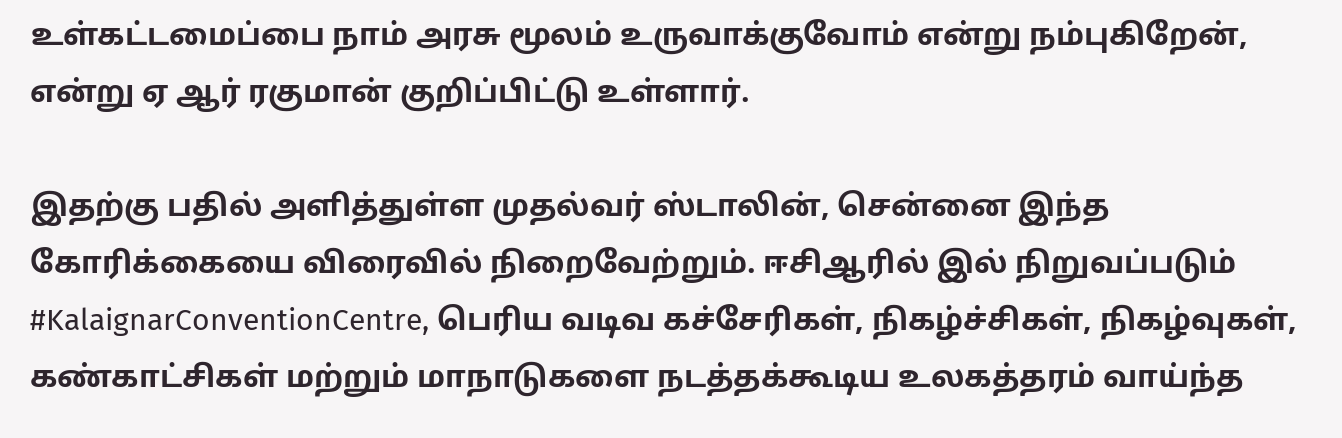உள்கட்டமைப்பை நாம் அரசு மூலம் உருவாக்குவோம் என்று நம்புகிறேன், என்று ஏ ஆர் ரகுமான் குறிப்பிட்டு உள்ளார்.

இதற்கு பதில் அளித்துள்ள முதல்வர் ஸ்டாலின், சென்னை இந்த கோரிக்கையை விரைவில் நிறைவேற்றும். ஈசிஆரில் இல் நிறுவப்படும் #KalaignarConventionCentre, பெரிய வடிவ கச்சேரிகள், நிகழ்ச்சிகள், நிகழ்வுகள், கண்காட்சிகள் மற்றும் மாநாடுகளை நடத்தக்கூடிய உலகத்தரம் வாய்ந்த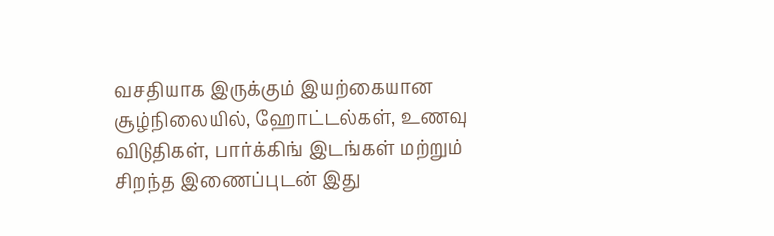வசதியாக இருக்கும் இயற்கையான சூழ்நிலையில், ஹோட்டல்கள், உணவு விடுதிகள், பார்க்கிங் இடங்கள் மற்றும் சிறந்த இணைப்புடன் இது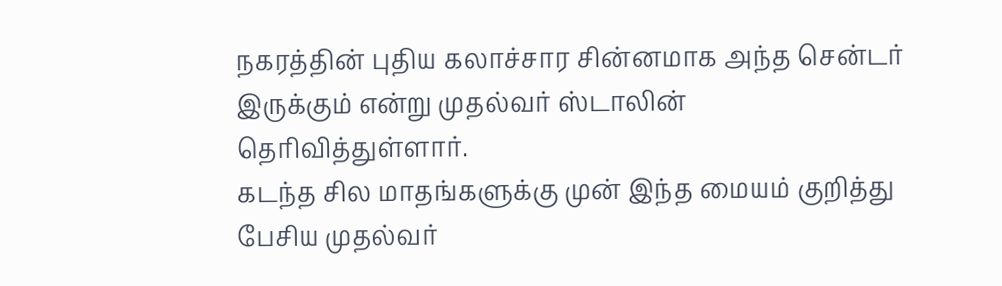நகரத்தின் புதிய கலாச்சார சின்னமாக அந்த சென்டர் இருக்கும் என்று முதல்வர் ஸ்டாலின் தெரிவித்துள்ளார்.
கடந்த சில மாதங்களுக்கு முன் இந்த மையம் குறித்து பேசிய முதல்வர்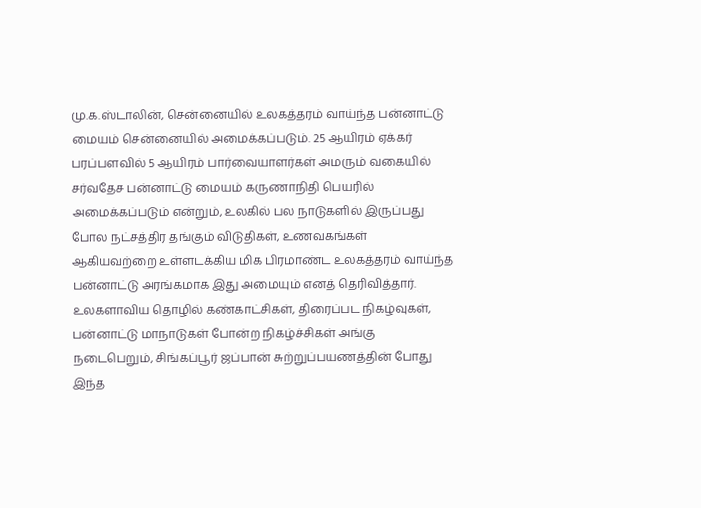மு.க.ஸ்டாலின், சென்னையில் உலகத்தரம் வாய்ந்த பன்னாட்டு மையம் சென்னையில் அமைக்கப்படும். 25 ஆயிரம் ஏக்கர் பரப்பளவில் 5 ஆயிரம் பார்வையாளர்கள் அமரும் வகையில் சர்வதேச பன்னாட்டு மையம் கருணாநிதி பெயரில் அமைக்கப்படும் என்றும், உலகில் பல நாடுகளில் இருப்பது போல நட்சத்திர தங்கும் விடுதிகள், உணவகங்கள் ஆகியவற்றை உள்ளடக்கிய மிக பிரமாண்ட உலகத்தரம் வாய்ந்த பன்னாட்டு அரங்கமாக இது அமையும் எனத் தெரிவித்தார்.
உலகளாவிய தொழில் கண்காட்சிகள், திரைப்பட நிகழ்வுகள், பன்னாட்டு மாநாடுகள் போன்ற நிகழ்ச்சிகள் அங்கு நடைபெறும், சிங்கப்பூர் ஜப்பான் சுற்றுப்பயணத்தின் போது இந்த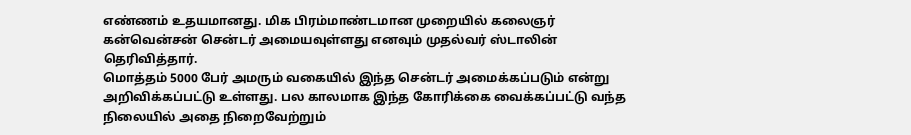எண்ணம் உதயமானது. மிக பிரம்மாண்டமான முறையில் கலைஞர் கன்வென்சன் சென்டர் அமையவுள்ளது எனவும் முதல்வர் ஸ்டாலின் தெரிவித்தார்.
மொத்தம் 5000 பேர் அமரும் வகையில் இந்த சென்டர் அமைக்கப்படும் என்று அறிவிக்கப்பட்டு உள்ளது. பல காலமாக இந்த கோரிக்கை வைக்கப்பட்டு வந்த நிலையில் அதை நிறைவேற்றும்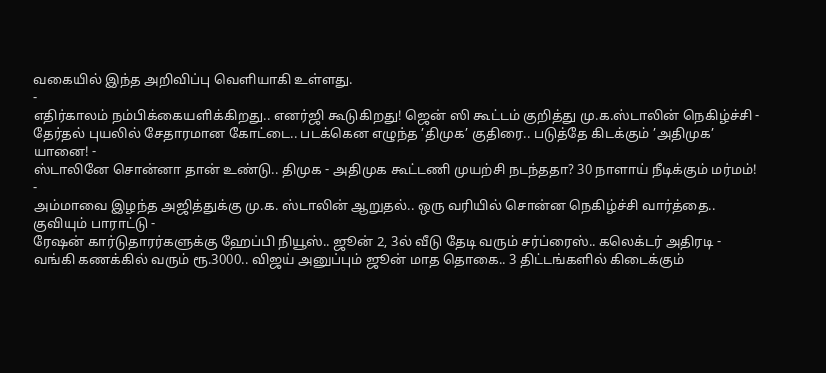வகையில் இந்த அறிவிப்பு வெளியாகி உள்ளது.
-
எதிர்காலம் நம்பிக்கையளிக்கிறது.. எனர்ஜி கூடுகிறது! ஜென் ஸி கூட்டம் குறித்து மு.க.ஸ்டாலின் நெகிழ்ச்சி -
தேர்தல் புயலில் சேதாரமான கோட்டை.. படக்கென எழுந்த ’திமுக’ குதிரை.. படுத்தே கிடக்கும் ’அதிமுக’ யானை! -
ஸ்டாலினே சொன்னா தான் உண்டு.. திமுக - அதிமுக கூட்டணி முயற்சி நடந்ததா? 30 நாளாய் நீடிக்கும் மர்மம்! -
அம்மாவை இழந்த அஜித்துக்கு மு.க. ஸ்டாலின் ஆறுதல்.. ஒரு வரியில் சொன்ன நெகிழ்ச்சி வார்த்தை.. குவியும் பாராட்டு -
ரேஷன் கார்டுதாரர்களுக்கு ஹேப்பி நியூஸ்.. ஜூன் 2, 3ல் வீடு தேடி வரும் சர்ப்ரைஸ்.. கலெக்டர் அதிரடி -
வங்கி கணக்கில் வரும் ரூ.3000.. விஜய் அனுப்பும் ஜூன் மாத தொகை.. 3 திட்டங்களில் கிடைக்கும்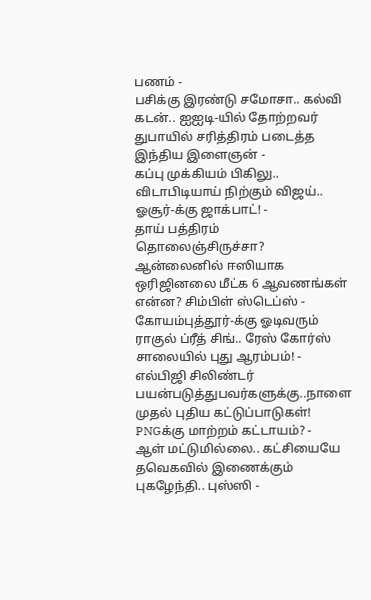பணம் -
பசிக்கு இரண்டு சமோசா.. கல்வி கடன்.. ஐஐடி-யில் தோற்றவர் துபாயில் சரித்திரம் படைத்த இந்திய இளைஞன் -
கப்பு முக்கியம் பிகிலு.. விடாபிடியாய் நிற்கும் விஜய்.. ஓசூர்-க்கு ஜாக்பாட்! -
தாய் பத்திரம் தொலைஞ்சிருச்சா? ஆன்லைனில் ஈஸியாக ஒரிஜினலை மீட்க 6 ஆவணங்கள் என்ன? சிம்பிள் ஸ்டெப்ஸ் -
கோயம்புத்தூர்-க்கு ஓடிவரும் ராகுல் ப்ரீத் சிங்.. ரேஸ் கோர்ஸ் சாலையில் புது ஆரம்பம்! -
எல்பிஜி சிலிண்டர் பயன்படுத்துபவர்களுக்கு..நாளை முதல் புதிய கட்டுப்பாடுகள்! PNGக்கு மாற்றம் கட்டாயம்? -
ஆள் மட்டுமில்லை.. கட்சியையே தவெகவில் இணைக்கும் புகழேந்தி.. புஸ்ஸி -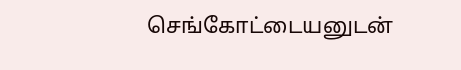செங்கோட்டையனுடன்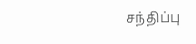சந்திப்பு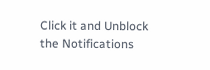Click it and Unblock the Notifications